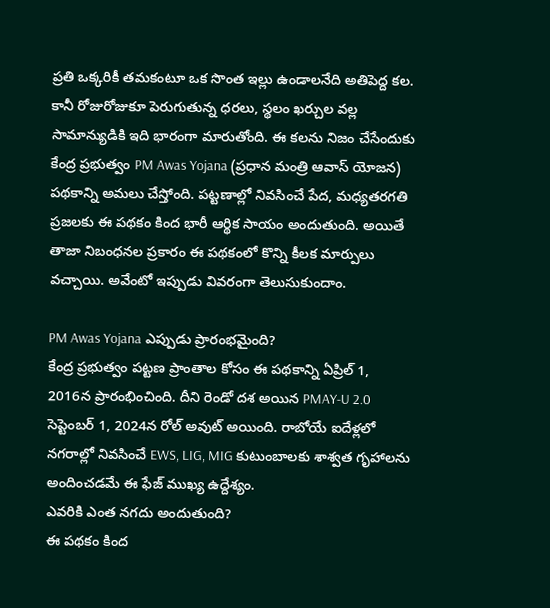ప్రతి ఒక్కరికీ తమకంటూ ఒక సొంత ఇల్లు ఉండాలనేది అతిపెద్ద కల. కానీ రోజురోజుకూ పెరుగుతున్న ధరలు, స్థలం ఖర్చుల వల్ల సామాన్యుడికి ఇది భారంగా మారుతోంది. ఈ కలను నిజం చేసేందుకు కేంద్ర ప్రభుత్వం PM Awas Yojana (ప్రధాన మంత్రి ఆవాస్ యోజన) పథకాన్ని అమలు చేస్తోంది. పట్టణాల్లో నివసించే పేద, మధ్యతరగతి ప్రజలకు ఈ పథకం కింద భారీ ఆర్థిక సాయం అందుతుంది. అయితే తాజా నిబంధనల ప్రకారం ఈ పథకంలో కొన్ని కీలక మార్పులు వచ్చాయి. అవేంటో ఇప్పుడు వివరంగా తెలుసుకుందాం.

PM Awas Yojana ఎప్పుడు ప్రారంభమైంది?
కేంద్ర ప్రభుత్వం పట్టణ ప్రాంతాల కోసం ఈ పథకాన్ని ఏప్రిల్ 1, 2016న ప్రారంభించింది. దీని రెండో దశ అయిన PMAY-U 2.0 సెప్టెంబర్ 1, 2024న రోల్ అవుట్ అయింది. రాబోయే ఐదేళ్లలో నగరాల్లో నివసించే EWS, LIG, MIG కుటుంబాలకు శాశ్వత గృహాలను అందించడమే ఈ ఫేజ్ ముఖ్య ఉద్దేశ్యం.
ఎవరికి ఎంత నగదు అందుతుంది?
ఈ పథకం కింద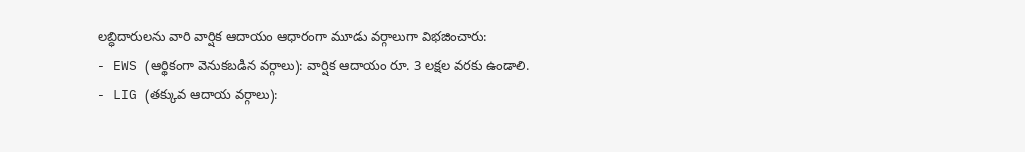లబ్ధిదారులను వారి వార్షిక ఆదాయం ఆధారంగా మూడు వర్గాలుగా విభజించారు:
- EWS (ఆర్థికంగా వెనుకబడిన వర్గాలు): వార్షిక ఆదాయం రూ. 3 లక్షల వరకు ఉండాలి.
- LIG (తక్కువ ఆదాయ వర్గాలు):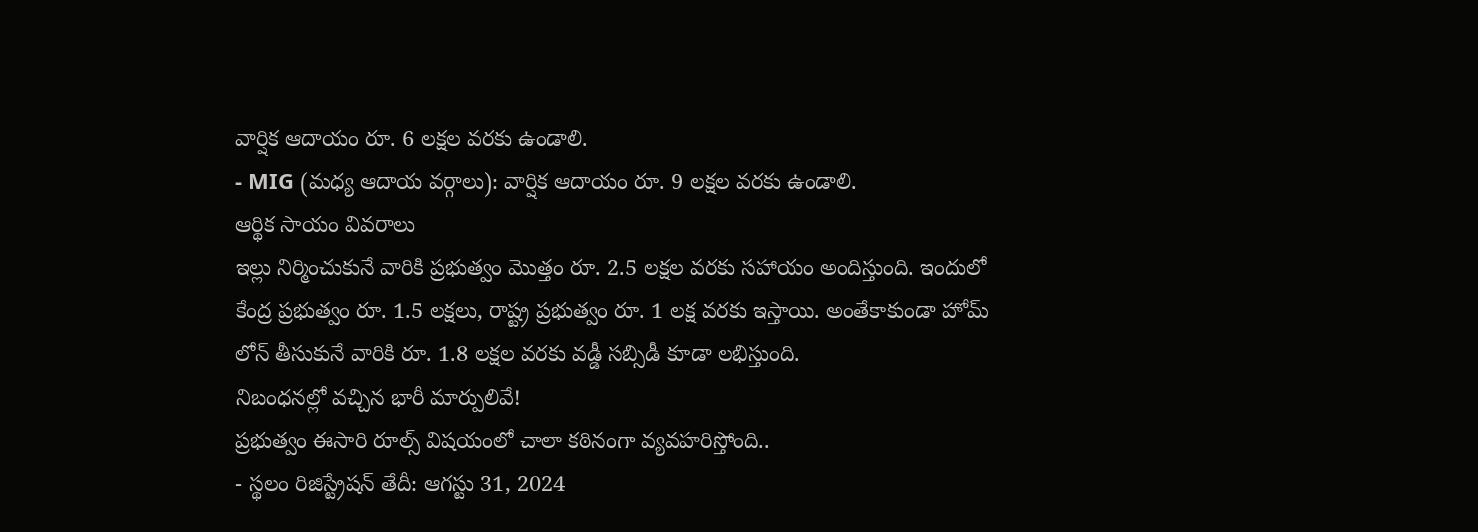వార్షిక ఆదాయం రూ. 6 లక్షల వరకు ఉండాలి.
- MIG (మధ్య ఆదాయ వర్గాలు): వార్షిక ఆదాయం రూ. 9 లక్షల వరకు ఉండాలి.
ఆర్థిక సాయం వివరాలు
ఇల్లు నిర్మించుకునే వారికి ప్రభుత్వం మొత్తం రూ. 2.5 లక్షల వరకు సహాయం అందిస్తుంది. ఇందులో కేంద్ర ప్రభుత్వం రూ. 1.5 లక్షలు, రాష్ట్ర ప్రభుత్వం రూ. 1 లక్ష వరకు ఇస్తాయి. అంతేకాకుండా హోమ్ లోన్ తీసుకునే వారికి రూ. 1.8 లక్షల వరకు వడ్డీ సబ్సిడీ కూడా లభిస్తుంది.
నిబంధనల్లో వచ్చిన భారీ మార్పులివే!
ప్రభుత్వం ఈసారి రూల్స్ విషయంలో చాలా కఠినంగా వ్యవహరిస్తోంది..
- స్థలం రిజిస్ట్రేషన్ తేదీ: ఆగస్టు 31, 2024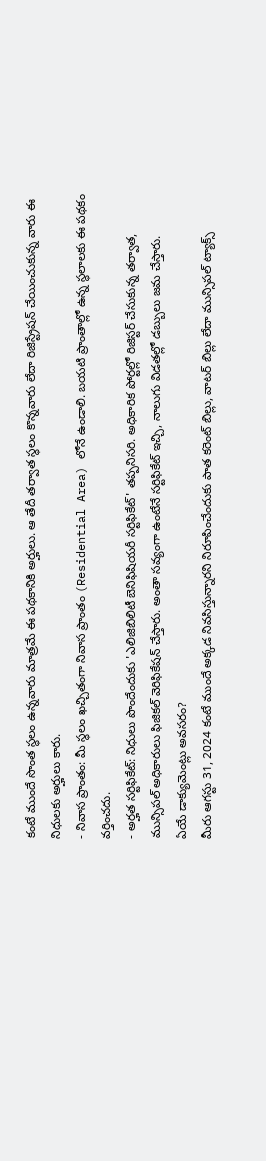కంటే ముందే సొంత స్థలం ఉన్నవారు మాత్రమే ఈ పథకానికి అర్హులు. ఆ తేదీ తర్వాత స్థలం కొన్నవారు లేదా రిజిస్ట్రేషన్ చేయించుకున్న వారు ఈ నిధులకు అర్హులు కారు.
- నివాస ప్రాంతం: మీ స్థలం ఖచ్చితంగా నివాస ప్రాంతం (Residential Area) లోనే ఉండాలి. బయటి ప్రాంతాల్లో ఉన్న స్థలాలకు ఈ పథకం వర్తించదు.
- అర్హత సర్టిఫికేట్: నిధులు పొందేందుకు 'ఎలిజిబిలిటీ బెనిఫిషియరీ సర్టిఫికేట్' తప్పనిసరి. అధికారిక పోర్టల్లో రిజిస్టర్ చేసుకున్న తర్వాత, మున్సిపల్ అధికారులు ఫిజికల్ వెరిఫికేషన్ చేస్తారు. అంతా సవ్యంగా ఉంటేనే సర్టిఫికేట్ ఇచ్చి, నాలుగు విడతల్లో డబ్బులు జమ చేస్తారు.
ఏయే డాక్యుమెంట్లు అవసరం?
మీరు ఆగస్టు 31, 2024 కంటే ముందే అక్కడ నివసిస్తున్నారని నిరూపించేందుకు పాత కరెంట్ బిల్లు, వాటర్ బిల్లు లేదా మున్సిపల్ ట్యాక్స్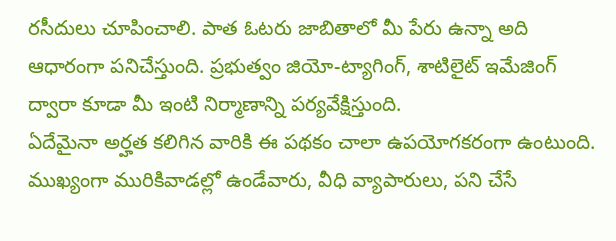రసీదులు చూపించాలి. పాత ఓటరు జాబితాలో మీ పేరు ఉన్నా అది ఆధారంగా పనిచేస్తుంది. ప్రభుత్వం జియో-ట్యాగింగ్, శాటిలైట్ ఇమేజింగ్ ద్వారా కూడా మీ ఇంటి నిర్మాణాన్ని పర్యవేక్షిస్తుంది.
ఏదేమైనా అర్హత కలిగిన వారికి ఈ పథకం చాలా ఉపయోగకరంగా ఉంటుంది. ముఖ్యంగా మురికివాడల్లో ఉండేవారు, వీధి వ్యాపారులు, పని చేసే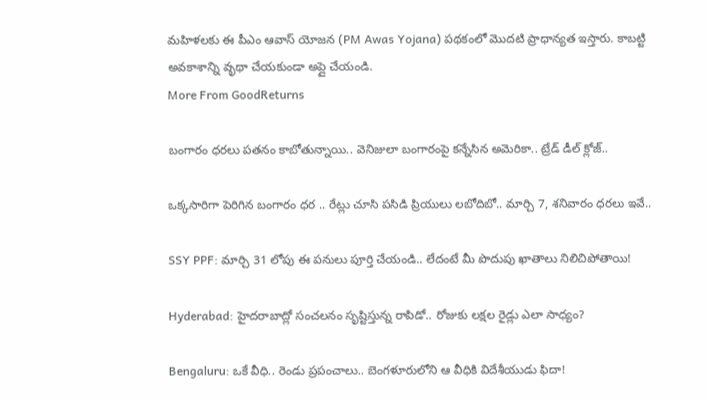మహిళలకు ఈ పీఎం ఆవాస్ యోజన (PM Awas Yojana) పథకంలో మొదటి ప్రాధాన్యత ఇస్తారు. కాబట్టి అవకాశాన్ని వృథా చేయకుండా అప్లై చేయండి.
More From GoodReturns

బంగారం ధరలు పతనం కాబోతున్నాయి.. వెనిజులా బంగారంపై కన్నేసిన అమెరికా.. ట్రేడ్ డీల్ క్లోజ్..

ఒక్కసారిగా పెరిగిన బంగారం ధర .. రేట్లు చూసి పసిడి ప్రియులు లబోదిబో.. మార్చి 7, శనివారం ధరలు ఇవే..

SSY PPF: మార్చి 31 లోపు ఈ పనులు పూర్తి చేయండి.. లేదంటే మీ పొదుపు ఖాతాలు నిలిచిపోతాయి!

Hyderabad: హైదరాబాద్లో సంచలనం సృష్టిస్తున్న రాపిడో.. రోజుకు లక్షల రైడ్లు ఎలా సాధ్యం?

Bengaluru: ఒకే వీధి.. రెండు ప్రపంచాలు.. బెంగళూరులోని ఆ వీధికి విదేశీయుడు ఫిదా!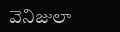వెనిజులా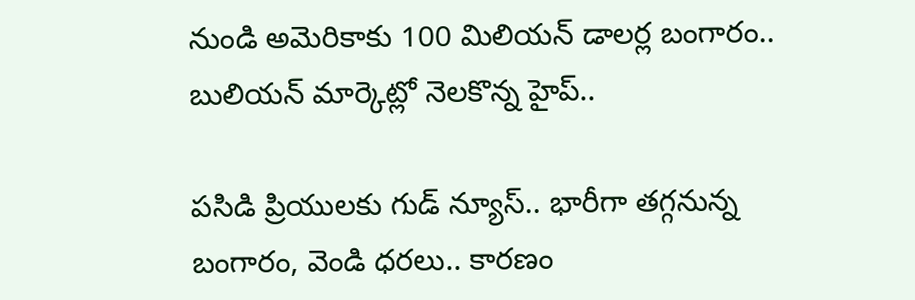నుండి అమెరికాకు 100 మిలియన్ డాలర్ల బంగారం.. బులియన్ మార్కెట్లో నెలకొన్న హైప్..

పసిడి ప్రియులకు గుడ్ న్యూస్.. భారీగా తగ్గనున్న బంగారం, వెండి ధరలు.. కారణం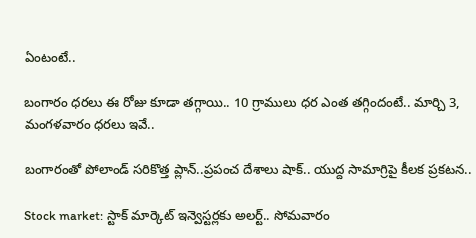ఏంటంటే..

బంగారం ధరలు ఈ రోజు కూడా తగ్గాయి.. 10 గ్రాములు ధర ఎంత తగ్గిందంటే.. మార్చి 3, మంగళవారం ధరలు ఇవే..

బంగారంతో పోలాండ్ సరికొత్త ప్లాన్..ప్రపంచ దేశాలు షాక్.. యుద్ద సామాగ్రిపై కీలక ప్రకటన..

Stock market: స్టాక్ మార్కెట్ ఇన్వెస్టర్లకు అలర్ట్.. సోమవారం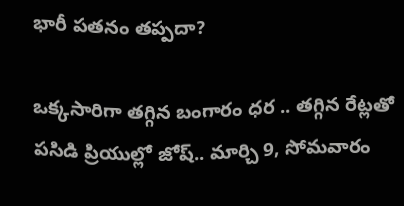భారీ పతనం తప్పదా?

ఒక్కసారిగా తగ్గిన బంగారం ధర .. తగ్గిన రేట్లతో పసిడి ప్రియుల్లో జోష్.. మార్చి 9, సోమవారం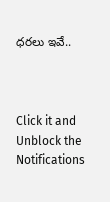ధరలు ఇవే..



Click it and Unblock the Notifications